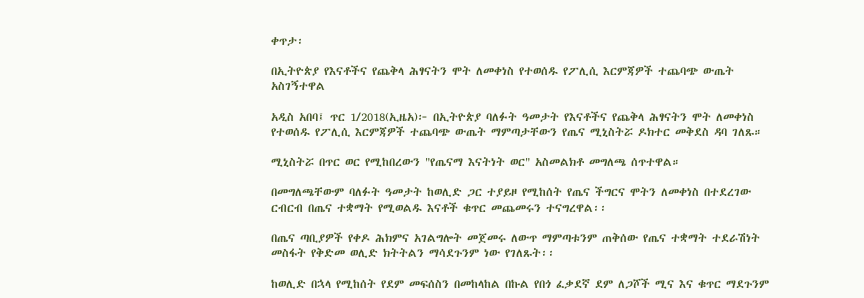ቀጥታ፡

በኢትዮጵያ የእናቶችና የጨቅላ ሕፃናትን ሞት ለመቀነስ የተወሰዱ የፖሊሲ እርምጃዎች ተጨባጭ ውጤት አስገኝተዋል

አዲስ አበባ፤ ጥር 1/2018(ኢዜአ)፦ በኢትዮጵያ ባለፉት ዓመታት የእናቶችና የጨቅላ ሕፃናትን ሞት ለመቀነስ የተወሰዱ የፖሊሲ እርምጃዎች ተጨባጭ ውጤት ማምጣታቸውን የጤና ሚኒስትሯ ዶክተር መቅደስ ዳባ ገለጹ።

ሚኒስትሯ በጥር ወር የሚከበረውን "የጤናማ እናትነት ወር" አስመልክቶ መግለጫ ሰጥተዋል።

በመግለጫቸውም ባለፉት ዓመታት ከወሊድ ጋር ተያይዞ የሚከሰት የጤና ችግርና ሞትን ለመቀነስ በተደረገው ርብርብ በጤና ተቋማት የሚወልዱ እናቶች ቁጥር መጨመሩን ተናግረዋል፡፡

በጤና ጣቢያዎች የቀዶ ሕክምና አገልግሎት መጀመሩ ለውጥ ማምጣቱንም ጠቅሰው የጤና ተቋማት ተደራሽነት መስፋት የቅድመ ወሊድ ክትትልን ማሳደጉንም ነው የገለጹት፡፡

ከወሊድ በኋላ የሚከሰት የደም መፍሰስን በመከላከል በኩል የበጎ ፈቃደኛ ደም ለጋሾች ሚና እና ቁጥር ማደጉንም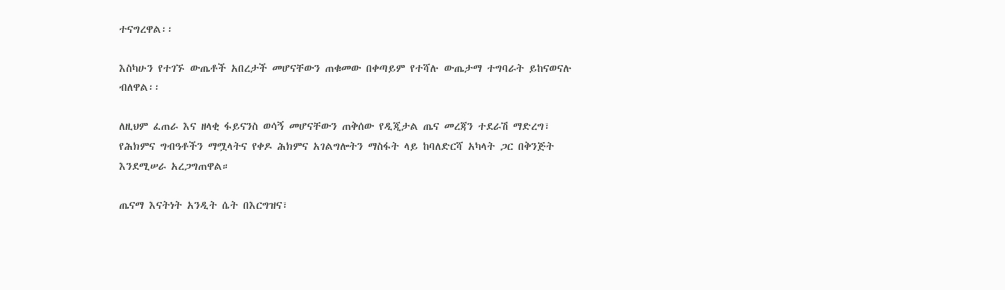ተናግረዋል፡፡

እስካሁን የተገኙ ውጤቶች አበረታች መሆናቸውን ጠቁመው በቀጣይም የተሻሉ ውጤታማ ተግባራት ይከናወናሉ ብለዋል፡፡

ለዚህም ፈጠራ እና ዘላቂ ፋይናንስ ወሳኝ መሆናቸውን ጠቅሰው የዲጂታል ጤና መረጃን ተደራሽ ማድረግ፣ የሕክምና ግብዓቶችን ማሟላትና የቀዶ ሕክምና አገልግሎትን ማስፋት ላይ ከባለድርሻ አካላት ጋር በቅንጅት እንደሚሠራ አረጋግጠዋል።

ጤናማ እናትነት አንዲት ሴት በእርግዝና፣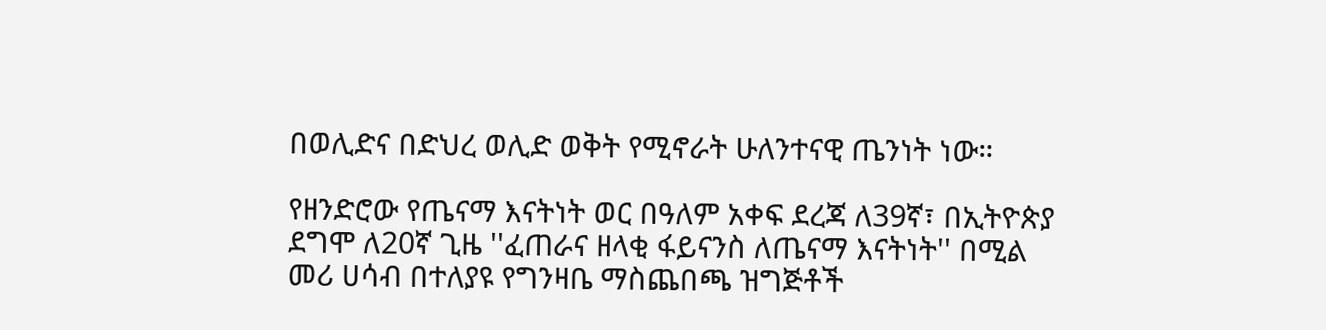በወሊድና በድህረ ወሊድ ወቅት የሚኖራት ሁለንተናዊ ጤንነት ነው።

የዘንድሮው የጤናማ እናትነት ወር በዓለም አቀፍ ደረጃ ለ39ኛ፣ በኢትዮጵያ ደግሞ ለ20ኛ ጊዜ ''ፈጠራና ዘላቂ ፋይናንስ ለጤናማ እናትነት'' በሚል መሪ ሀሳብ በተለያዩ የግንዛቤ ማስጨበጫ ዝግጅቶች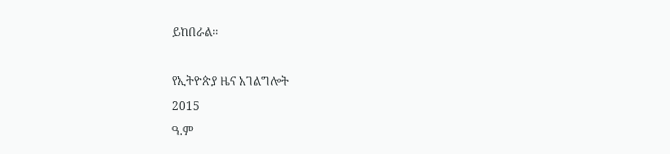ይከበራል።

የኢትዮጵያ ዜና አገልግሎት
2015
ዓ.ም